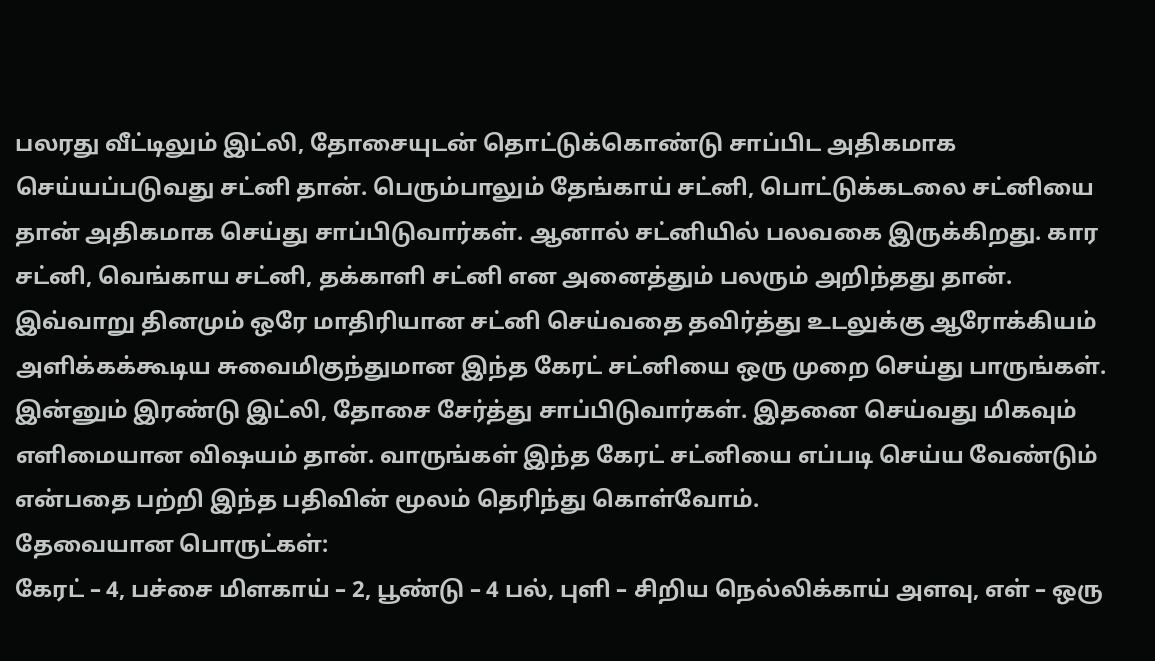பலரது வீட்டிலும் இட்லி, தோசையுடன் தொட்டுக்கொண்டு சாப்பிட அதிகமாக செய்யப்படுவது சட்னி தான். பெரும்பாலும் தேங்காய் சட்னி, பொட்டுக்கடலை சட்னியை தான் அதிகமாக செய்து சாப்பிடுவார்கள். ஆனால் சட்னியில் பலவகை இருக்கிறது. கார சட்னி, வெங்காய சட்னி, தக்காளி சட்னி என அனைத்தும் பலரும் அறிந்தது தான். இவ்வாறு தினமும் ஒரே மாதிரியான சட்னி செய்வதை தவிர்த்து உடலுக்கு ஆரோக்கியம் அளிக்கக்கூடிய சுவைமிகுந்துமான இந்த கேரட் சட்னியை ஒரு முறை செய்து பாருங்கள். இன்னும் இரண்டு இட்லி, தோசை சேர்த்து சாப்பிடுவார்கள். இதனை செய்வது மிகவும் எளிமையான விஷயம் தான். வாருங்கள் இந்த கேரட் சட்னியை எப்படி செய்ய வேண்டும் என்பதை பற்றி இந்த பதிவின் மூலம் தெரிந்து கொள்வோம்.
தேவையான பொருட்கள்:
கேரட் – 4, பச்சை மிளகாய் – 2, பூண்டு – 4 பல், புளி – சிறிய நெல்லிக்காய் அளவு, எள் – ஒரு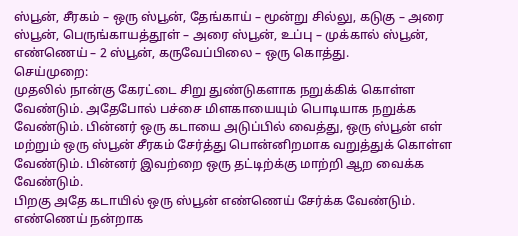ஸ்பூன், சீரகம் – ஒரு ஸ்பூன், தேங்காய் – மூன்று சில்லு, கடுகு – அரை ஸ்பூன், பெருங்காயத்தூள் – அரை ஸ்பூன், உப்பு – முக்கால் ஸ்பூன், எண்ணெய் – 2 ஸ்பூன், கருவேப்பிலை – ஒரு கொத்து.
செய்முறை:
முதலில் நான்கு கேரட்டை சிறு துண்டுகளாக நறுக்கிக் கொள்ள வேண்டும். அதேபோல் பச்சை மிளகாயையும் பொடியாக நறுக்க வேண்டும். பின்னர் ஒரு கடாயை அடுப்பில் வைத்து, ஒரு ஸ்பூன் எள் மற்றும் ஒரு ஸ்பூன் சீரகம் சேர்த்து பொன்னிறமாக வறுத்துக் கொள்ள வேண்டும். பின்னர் இவற்றை ஒரு தட்டிற்க்கு மாற்றி ஆற வைக்க வேண்டும்.
பிறகு அதே கடாயில் ஒரு ஸ்பூன் எண்ணெய் சேர்க்க வேண்டும். எண்ணெய் நன்றாக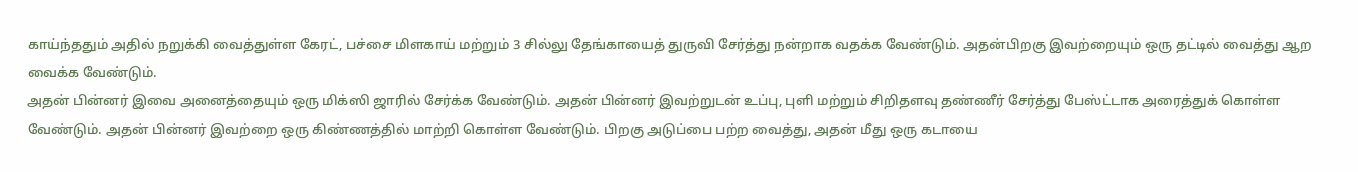காய்ந்ததும் அதில் நறுக்கி வைத்துள்ள கேரட், பச்சை மிளகாய் மற்றும் 3 சில்லு தேங்காயைத் துருவி சேர்த்து நன்றாக வதக்க வேண்டும். அதன்பிறகு இவற்றையும் ஒரு தட்டில் வைத்து ஆற வைக்க வேண்டும்.
அதன் பின்னர் இவை அனைத்தையும் ஒரு மிக்ஸி ஜாரில் சேர்க்க வேண்டும். அதன் பின்னர் இவற்றுடன் உப்பு, புளி மற்றும் சிறிதளவு தண்ணீர் சேர்த்து பேஸ்ட்டாக அரைத்துக் கொள்ள வேண்டும். அதன் பின்னர் இவற்றை ஒரு கிண்ணத்தில் மாற்றி கொள்ள வேண்டும். பிறகு அடுப்பை பற்ற வைத்து, அதன் மீது ஒரு கடாயை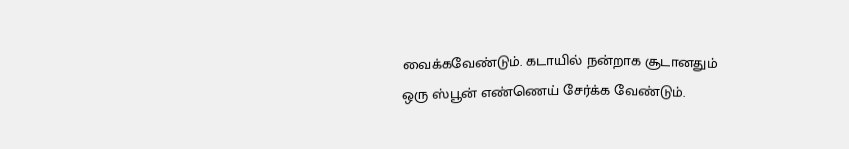வைக்கவேண்டும். கடாயில் நன்றாக சூடானதும் ஒரு ஸ்பூன் எண்ணெய் சேர்க்க வேண்டும்.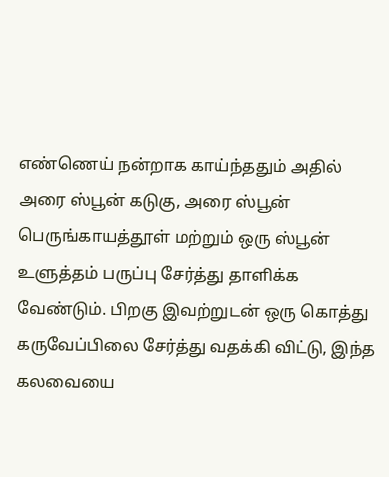எண்ணெய் நன்றாக காய்ந்ததும் அதில் அரை ஸ்பூன் கடுகு, அரை ஸ்பூன் பெருங்காயத்தூள் மற்றும் ஒரு ஸ்பூன் உளுத்தம் பருப்பு சேர்த்து தாளிக்க வேண்டும். பிறகு இவற்றுடன் ஒரு கொத்து கருவேப்பிலை சேர்த்து வதக்கி விட்டு, இந்த கலவையை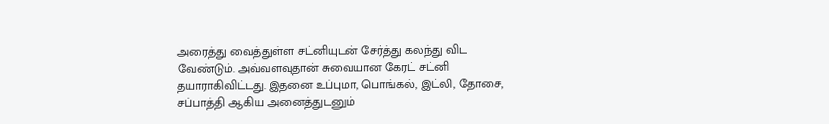அரைத்து வைத்துள்ள சட்னியுடன் சேர்த்து கலந்து விட வேண்டும். அவ்வளவுதான் சுவையான கேரட் சட்னி தயாராகிவிட்டது. இதனை உப்புமா, பொங்கல், இட்லி, தோசை, சப்பாத்தி ஆகிய அனைத்துடனும்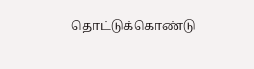தொட்டுக்கொண்டு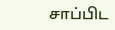சாப்பிட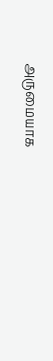அருமையாக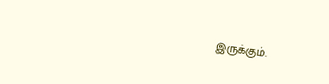இருக்கும்.